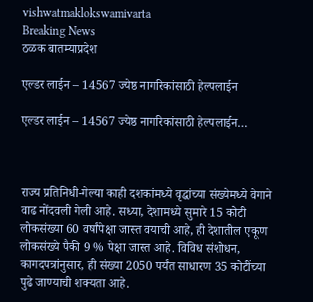vishwatmaklokswamivarta
Breaking News
ठळक बातम्याप्रदेश

एल्डर लाईन – 14567 ज्येष्ठ नागरिकांसाठी हेल्पलाईन

एल्डर लाईन – 14567 ज्येष्ठ नागरिकांसाठी हेल्पलाईन…



राज्य प्रतिनिधी-गेल्या काही दशकांमध्ये वृद्धांच्या संख्येमध्ये वेगाने वाढ नोंदवली गेली आहे. सध्या, देशामध्ये सुमारे 15 कोटी लोकसंख्या 60 वर्षांपेक्षा जास्त वयाची आहे, ही देशातील एकूण लोकसंख्ये पैकी 9 % पेक्षा जास्त आहे. विविध संशोधन, कागदपत्रांनुसार, ही संख्या 2050 पर्यंत साधारण 35 कोटींच्या पुढे जाण्याची शक्यता आहे.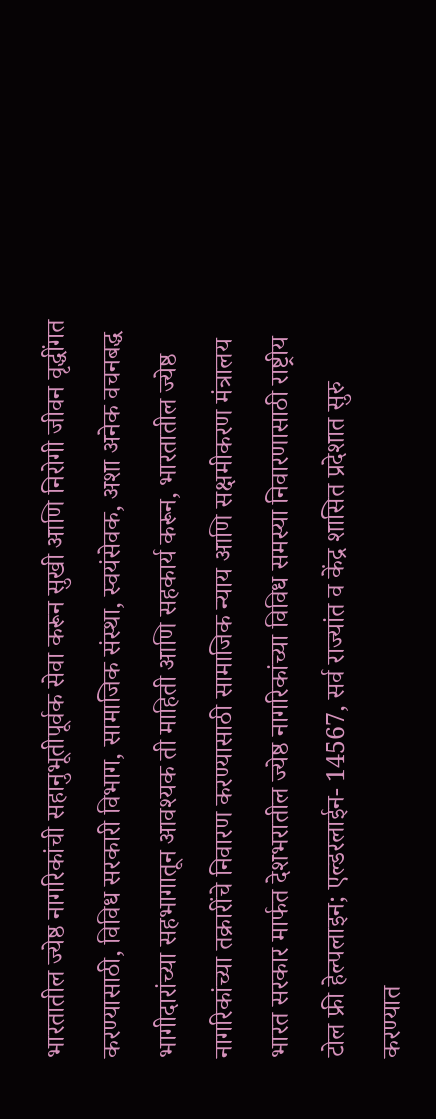भारतातील ज्येष्ठ नागरिकांची सहानुभूतीपूर्वक सेवा करून सुखी आणि निरोगी जीवन वृद्धींगत करण्यासाठी, विविध सरकारी विभाग, सामाजिक संस्था, स्वयंसेवक, अशा अनेक वचनबद्ध भागीदारांच्या सहभागातून आवश्यक ती माहिती आणि सहकार्य करून, भारतातील ज्येष्ठ नागरिकांच्या तक्रारींचे निवारण करण्यासाठी सामाजिक न्याय आणि सक्षमीकरण मंत्रालय भारत सरकार मार्फत देशभरातील ज्येष्ठ नागरिकांच्या विविध समस्या निवारणासाठी राष्ट्रीय टोल फ्री हेल्पलाइन; एल्डरलाईन- 14567, सर्व राज्यांत व केंद्र शासित प्रदेशात सुरु करण्यात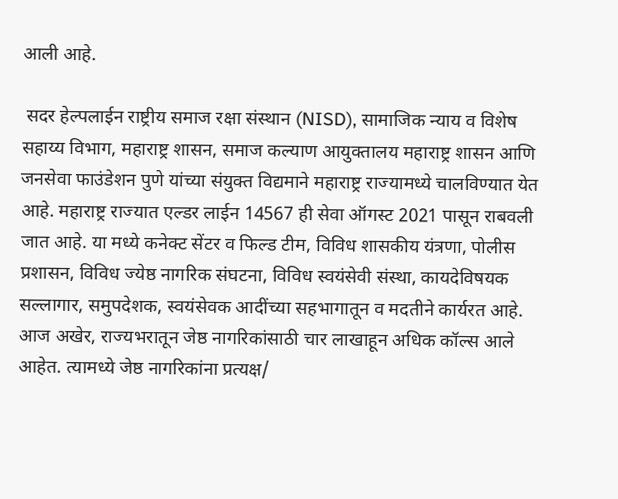आली आहे.

 सदर हेल्पलाईन राष्ट्रीय समाज रक्षा संस्थान (NISD), सामाजिक न्याय व विशेष सहाय्य विभाग, महाराष्ट्र शासन, समाज कल्याण आयुक्तालय महाराष्ट्र शासन आणि जनसेवा फाउंडेशन पुणे यांच्या संयुक्त विद्यमाने महाराष्ट्र राज्यामध्ये चालविण्यात येत आहे. महाराष्ट्र राज्यात एल्डर लाईन 14567 ही सेवा ऑगस्ट 2021 पासून राबवली जात आहे. या मध्ये कनेक्ट सेंटर व फिल्ड टीम, विविध शासकीय यंत्रणा, पोलीस प्रशासन, विविध ज्येष्ठ नागरिक संघटना, विविध स्वयंसेवी संस्था, कायदेविषयक सल्लागार, समुपदेशक, स्वयंसेवक आदींच्या सहभागातून व मदतीने कार्यरत आहे. आज अखेर, राज्यभरातून जेष्ठ नागरिकांसाठी चार लाखाहून अधिक कॉल्स आले आहेत. त्यामध्ये जेष्ठ नागरिकांना प्रत्यक्ष/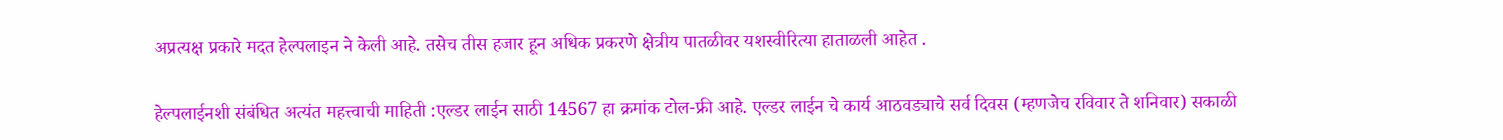अप्रत्यक्ष प्रकारे मदत हेल्पलाइन ने केली आहे. तसेच तीस हजार हून अधिक प्रकरणे क्षेत्रीय पातळीवर यशस्वीरित्या हाताळली आहेत .

हेल्पलाईनशी संबंधित अत्यंत महत्त्वाची माहिती :एल्डर लाईन साठी 14567 हा क्रमांक टोल-फ्री आहे. एल्डर लाईन चे कार्य आठवड्याचे सर्व दिवस (म्हणजेच रविवार ते शनिवार) सकाळी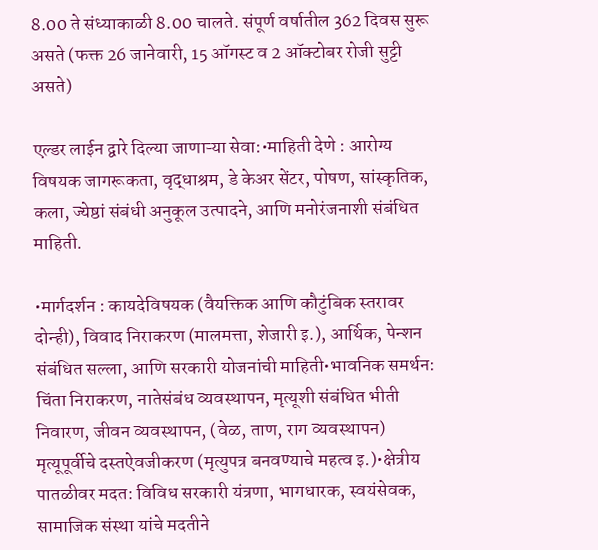8.00 ते संध्याकाळी 8.00 चालते. संपूर्ण वर्षातील 362 दिवस सुरू असते (फक्त 26 जानेवारी, 15 ऑगस्ट व 2 ऑक्टोबर रोजी सुट्टी असते)

एल्डर लाईन द्वारे दिल्या जाणाऱ्या सेवा:•माहिती देणे : आरोग्य विषयक जागरूकता, वृद्धाश्रम, डे केअर सेंटर, पोषण, सांस्कृतिक, कला, ज्येष्ठां संबंधी अनुकूल उत्पादने, आणि मनोरंजनाशी संबंधित माहिती.

•मार्गदर्शन : कायदेविषयक (वैयक्तिक आणि कौटुंबिक स्तरावर दोन्ही), विवाद निराकरण (मालमत्ता, शेजारी इ.), आर्थिक, पेन्शन संबंधित सल्ला, आणि सरकारी योजनांची माहिती•भावनिक समर्थन: चिंता निराकरण, नातेसंबंध व्यवस्थापन, मृत्यूशी संबंधित भीती निवारण, जीवन व्यवस्थापन, (वेळ, ताण, राग व्यवस्थापन) मृत्यूपूर्वीचे दस्तऐवजीकरण (मृत्युपत्र बनवण्याचे महत्व इ.)•क्षेत्रीय पातळीवर मदत: विविध सरकारी यंत्रणा, भागधारक, स्वयंसेवक, सामाजिक संस्था यांचे मदतीने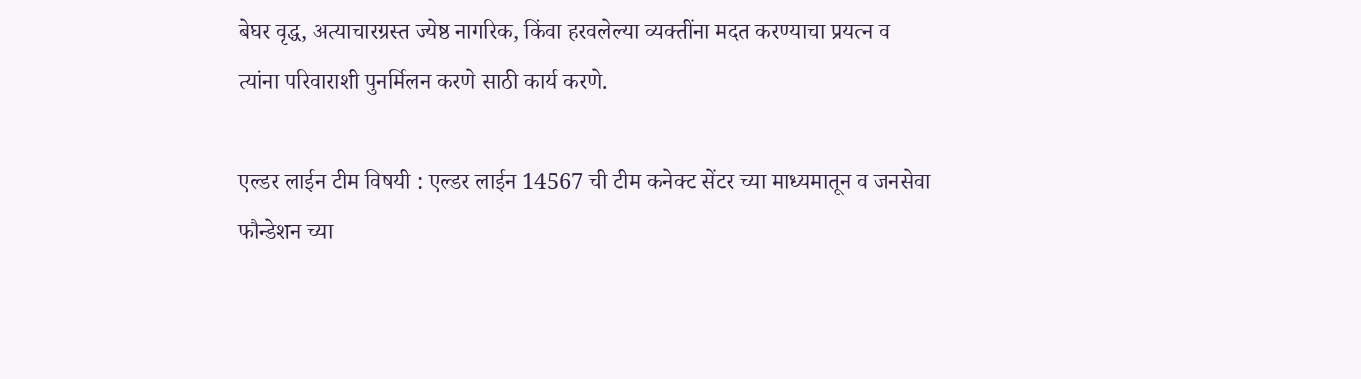बेघर वृद्ध, अत्याचारग्रस्त ज्येष्ठ नागरिक, किंवा हरवलेल्या व्यक्तींना मदत करण्याचा प्रयत्न व त्यांना परिवाराशी पुनर्मिलन करणे साठी कार्य करणे.

एल्डर लाईन टीम विषयी : एल्डर लाईन 14567 ची टीम कनेक्ट सेंटर च्या माध्यमातून व जनसेवा फौन्डेशन च्या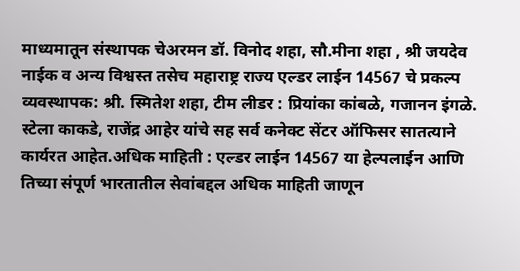माध्यमातून संस्थापक चेअरमन डॉ. विनोद शहा, सौ.मीना शहा , श्री जयदेव नाईक व अन्य विश्वस्त तसेच महाराष्ट्र राज्य एल्डर लाईन 14567 चे प्रकल्प व्यवस्थापक: श्री. स्मितेश शहा, टीम लीडर : प्रियांका कांबळे, गजानन इंगळे. स्टेला काकडे, राजेंद्र आहेर यांचे सह सर्व कनेक्ट सेंटर ऑफिसर सातत्याने कार्यरत आहेत.अधिक माहिती : एल्डर लाईन 14567 या हेल्पलाईन आणि तिच्या संपूर्ण भारतातील सेवांबद्दल अधिक माहिती जाणून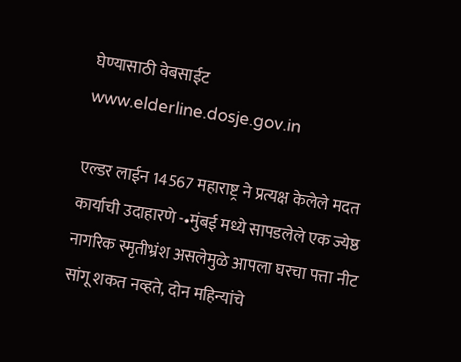घेण्यासाठी वेबसाईट www.elderline.dosje.gov.in

एल्डर लाईन 14567 महाराष्ट्र ने प्रत्यक्ष केलेले मदत कार्याची उदाहारणे -•मुंबई मध्ये सापडलेले एक ज्येष्ठ नागरिक स्मृतीभ्रंश असलेमुळे आपला घरचा पत्ता नीट सांगू शकत नव्हते, दोन महिन्यांचे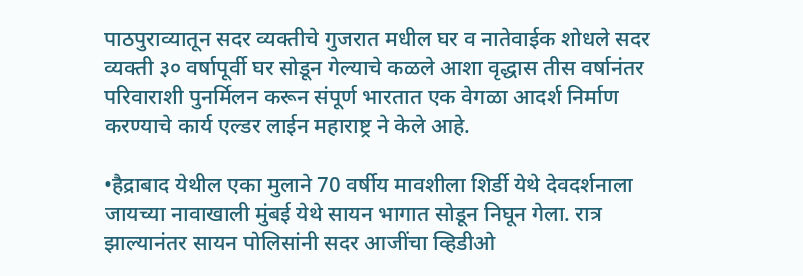पाठपुराव्यातून सदर व्यक्तीचे गुजरात मधील घर व नातेवाईक शोधले सदर व्यक्ती ३० वर्षापूर्वी घर सोडून गेल्याचे कळले आशा वृद्धास तीस वर्षानंतर परिवाराशी पुनर्मिलन करून संपूर्ण भारतात एक वेगळा आदर्श निर्माण करण्याचे कार्य एल्डर लाईन महाराष्ट्र ने केले आहे.

•हैद्राबाद येथील एका मुलाने 70 वर्षीय मावशीला शिर्डी येथे देवदर्शनाला जायच्या नावाखाली मुंबई येथे सायन भागात सोडून निघून गेला. रात्र झाल्यानंतर सायन पोलिसांनी सदर आजींचा व्हिडीओ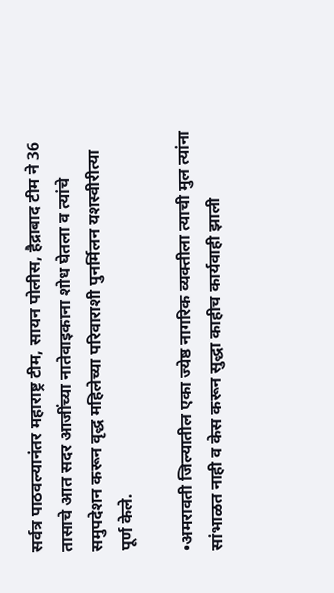सर्वत्र पाठवल्यानंतर महाराष्ट्र टीम, सायन पोलीस, हैद्राबाद टीम ने 36 तासाचे आत सदर आजींच्या नातेवाइकाना शोध घेतला व त्यांचे समुपदेशन करून वृद्ध महिलेच्या परिवाराशी पुनर्मिलन यशस्वीरीत्या पूर्ण केले.

•अमरावती जिल्यातील एका ज्येष्ठ नागरिक व्यक्तीला त्याची मुल त्यांना सांभाळत नाही व केस करून सुद्धा काहीच कार्यवाही झाली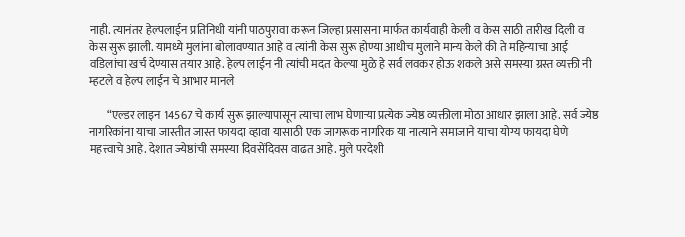नाही. त्यानंतर हेल्पलाईन प्रतिनिधी यांनी पाठपुरावा करून जिल्हा प्रसासना मार्फत कार्यवाही केली व केस साठी तारीख दिली व केस सुरू झाली. यामध्ये मुलांना बोलावण्यात आहे व त्यांनी केस सुरू होण्या आधीच मुलाने मान्य केले की ते महिन्याचा आई वडिलांचा खर्च देण्यास तयार आहे. हेल्प लाईन नी त्यांची मदत केल्या मुळे हे सर्व लवकर होऊ शकले असे समस्या ग्रस्त व्यक्ती नी म्हटले व हेल्प लाईन चे आभार मानले

        “एल्डर लाइन 14567 चे कार्य सुरू झाल्यापासून त्याचा लाभ घेणाऱ्या प्रत्येक ज्येष्ठ व्यक्तीला मोठा आधार झाला आहे. सर्व ज्येष्ठ नागरिकांना याचा जास्तीत जास्त फायदा व्हावा यासाठी एक जागरूक नागरिक या नात्याने समाजाने याचा योग्य फायदा घेणे महत्त्वाचे आहे. देशात ज्येष्ठांची समस्या दिवसेंदिवस वाढत आहे. मुले परदेशी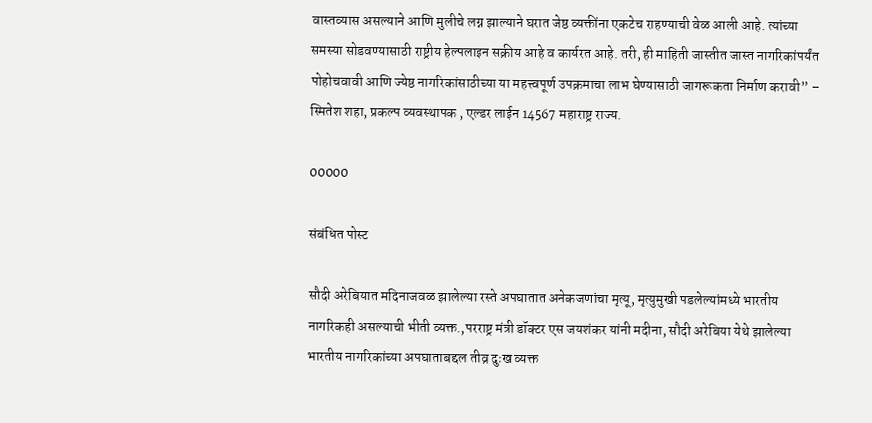वास्तव्यास असल्याने आणि मुलीचे लग्न झाल्याने घरात जेष्ठ व्यक्तींना एकटेच राहण्याची वेळ आली आहे. त्यांच्या समस्या सोडवण्यासाठी राष्ट्रीय हेल्पलाइन सक्रीय आहे व कार्यरत आहे. तरी, ही माहिती जास्तीत जास्त नागरिकांपर्यंत पोहोचवावी आणि ज्येष्ठ नागरिकांसाठीच्या या महत्त्वपूर्ण उपक्रमाचा लाभ घेण्यासाठी जागरूकता निर्माण करावी” – स्मितेश शहा, प्रकल्प व्यवस्थापक , एल्डर लाईन 14567 महाराष्ट्र राज्य.

00000

संबंधित पोस्ट

सौदी अरेबियात मदिनाजवळ झालेल्या रस्ते अपघातात अनेकजणांचा मृत्यू, मृत्युमुखी पडलेल्यांमध्ये भारतीय नागरिकही असल्याची भीती व्यक्त.,परराष्ट्र मंत्री डॉक्टर एस जयशंकर यांनी मदीना, सौदी अरेबिया येथे झालेल्या भारतीय नागरिकांच्या अपघाताबद्दल तीव्र दुःख व्यक्त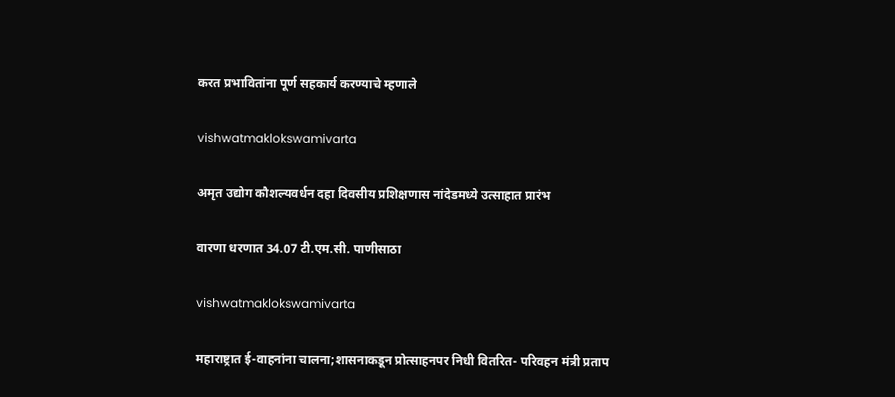करत प्रभावितांना पूर्ण सहकार्य करण्याचे म्हणाले

vishwatmaklokswamivarta

अमृत उद्योग कौशल्यवर्धन दहा दिवसीय प्रशिक्षणास नांदेडमध्ये उत्साहात प्रारंभ

वारणा धरणात 34.07 टी.एम.सी. पाणीसाठा

vishwatmaklokswamivarta

महाराष्ट्रात ई-वाहनांना चालना;शासनाकडून प्रोत्साहनपर निधी वितरित- परिवहन मंत्री प्रताप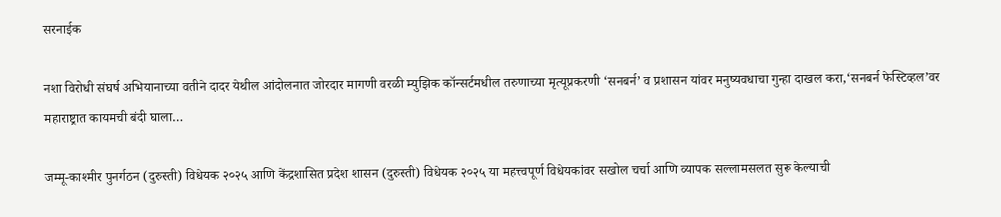सरनाईक

नशा विरोधी संघर्ष अभियानाच्या वतीने दादर येथील आंदोलनात जोरदार मागणी वरळी म्युझिक कॉन्सर्टमधील तरुणाच्या मृत्यूप्रकरणी ‘सनबर्न’ व प्रशासन यांवर मनुष्यवधाचा गुन्हा दाखल करा,‘सनबर्न फेस्टिव्हल’वर महाराष्ट्रात कायमची बंदी घाला…

जम्मू-काश्मीर पुनर्गठन (दुरुस्ती) विधेयक २०२५ आणि केंद्रशासित प्रदेश शासन (दुरुस्ती) विधेयक २०२५ या महत्त्वपूर्ण विधेयकांवर सखोल चर्चा आणि व्यापक सल्लामसलत सुरू केल्याची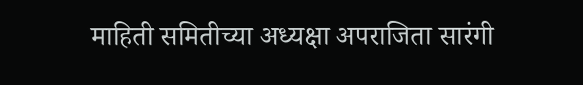माहिती समितीच्या अध्यक्षा अपराजिता सारंगी